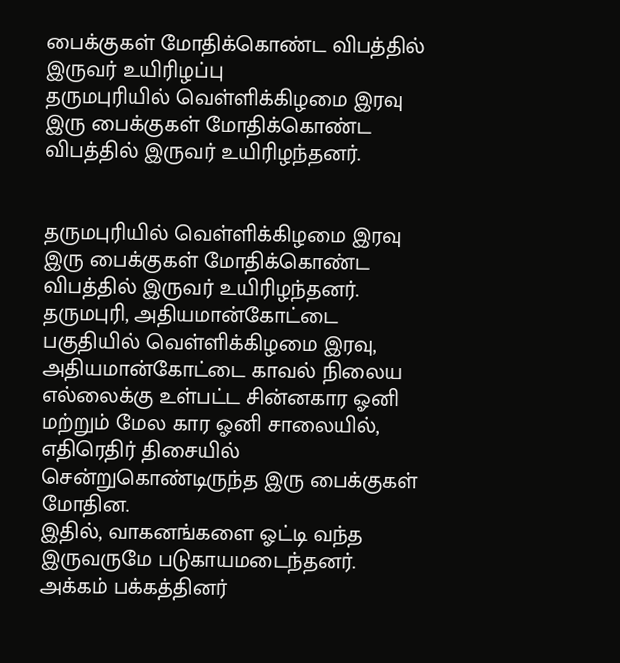பைக்குகள் மோதிக்கொண்ட விபத்தில் இருவர் உயிரிழப்பு
தருமபுரியில் வெள்ளிக்கிழமை இரவு இரு பைக்குகள் மோதிக்கொண்ட விபத்தில் இருவர் உயிரிழந்தனர்.


தருமபுரியில் வெள்ளிக்கிழமை இரவு இரு பைக்குகள் மோதிக்கொண்ட விபத்தில் இருவர் உயிரிழந்தனர்.
தருமபுரி, அதியமான்கோட்டை பகுதியில் வெள்ளிக்கிழமை இரவு, அதியமான்கோட்டை காவல் நிலைய எல்லைக்கு உள்பட்ட சின்னகார ஓனி மற்றும் மேல கார ஓனி சாலையில், எதிரெதிர் திசையில் சென்றுகொண்டிருந்த இரு பைக்குகள் மோதின.
இதில், வாகனங்களை ஓட்டி வந்த இருவருமே படுகாயமடைந்தனர். அக்கம் பக்கத்தினர்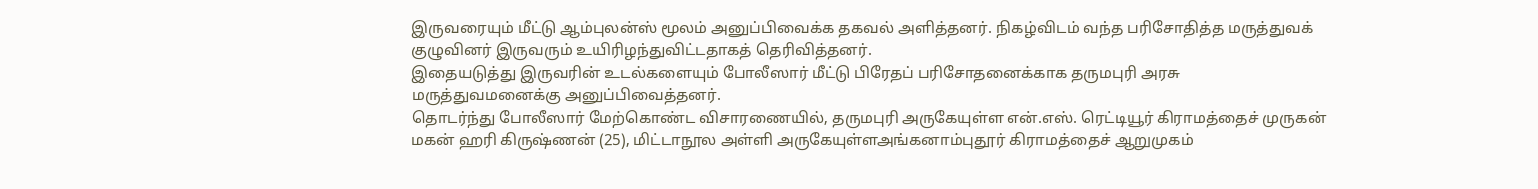இருவரையும் மீட்டு ஆம்புலன்ஸ் மூலம் அனுப்பிவைக்க தகவல் அளித்தனர். நிகழ்விடம் வந்த பரிசோதித்த மருத்துவக் குழுவினர் இருவரும் உயிரிழந்துவிட்டதாகத் தெரிவித்தனர்.
இதையடுத்து இருவரின் உடல்களையும் போலீஸார் மீட்டு பிரேதப் பரிசோதனைக்காக தருமபுரி அரசு மருத்துவமனைக்கு அனுப்பிவைத்தனர்.
தொடர்ந்து போலீஸார் மேற்கொண்ட விசாரணையில், தருமபுரி அருகேயுள்ள என்.எஸ். ரெட்டியூர் கிராமத்தைச் முருகன் மகன் ஹரி கிருஷ்ணன் (25), மிட்டாநூல அள்ளி அருகேயுள்ளஅங்கனாம்புதூர் கிராமத்தைச் ஆறுமுகம்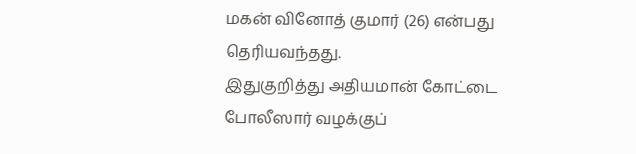மகன் வினோத் குமார் (26) என்பது தெரியவந்தது.
இதுகுறித்து அதியமான் கோட்டை போலீஸார் வழக்குப்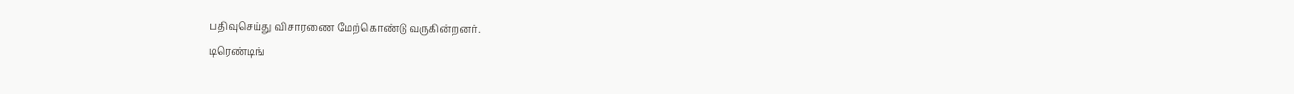பதிவுசெய்து விசாரணை மேற்கொண்டு வருகின்றனர்.
டிரெண்டிங்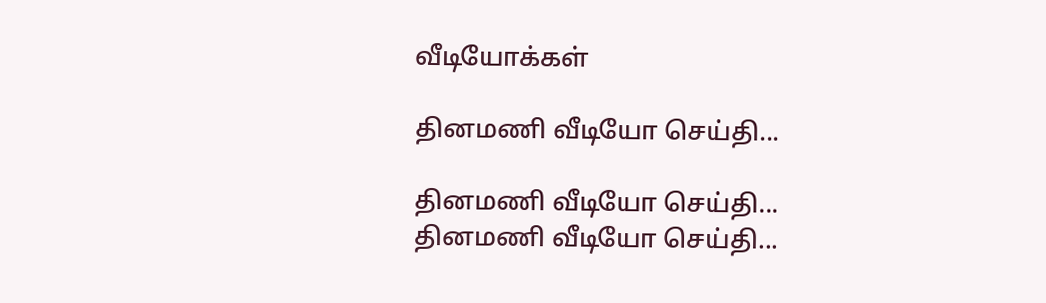வீடியோக்கள்

தினமணி வீடியோ செய்தி...

தினமணி வீடியோ செய்தி...
தினமணி வீடியோ செய்தி...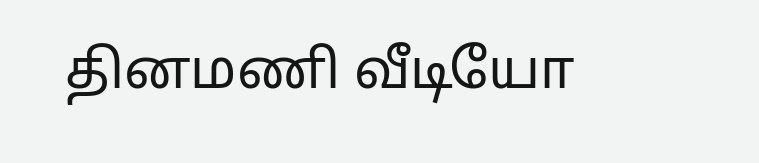தினமணி வீடியோ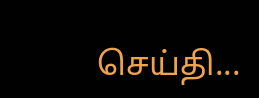செய்தி...